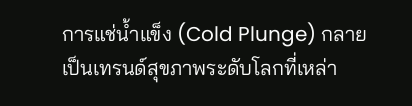การแช่น้ำแข็ง (Cold Plunge) กลายเป็นเทรนด์สุขภาพระดับโลกที่เหล่า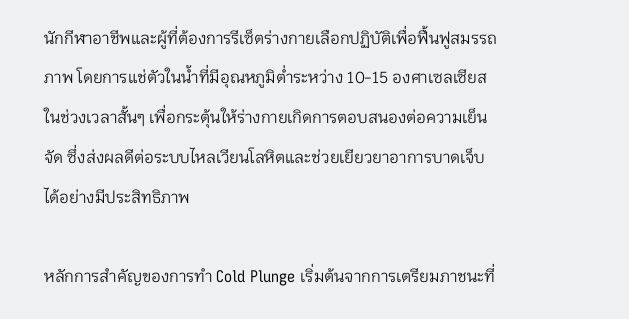นักกีฬาอาชีพและผู้ที่ต้องการรีเซ็ตร่างกายเลือกปฏิบัติเพื่อฟื้นฟูสมรรถภาพ โดยการแช่ตัวในน้ำที่มีอุณหภูมิต่ำระหว่าง 10-15 องศาเซลเซียสในช่วงเวลาสั้นๆ เพื่อกระตุ้นให้ร่างกายเกิดการตอบสนองต่อความเย็นจัด ซึ่งส่งผลดีต่อระบบไหลเวียนโลหิตและช่วยเยียวยาอาการบาดเจ็บได้อย่างมีประสิทธิภาพ

หลักการสำคัญของการทำ Cold Plunge เริ่มต้นจากการเตรียมภาชนะที่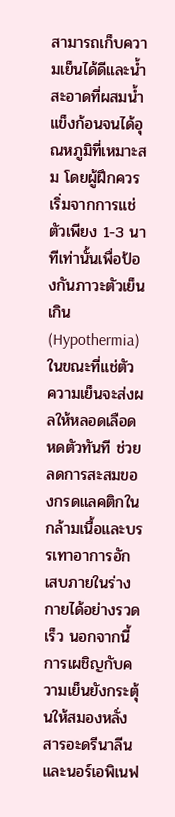สามารถเก็บความเย็นได้ดีและน้ำสะอาดที่ผสมน้ำแข็งก้อนจนได้อุณหภูมิที่เหมาะสม โดยผู้ฝึกควรเริ่มจากการแช่ตัวเพียง 1-3 นาทีเท่านั้นเพื่อป้องกันภาวะตัวเย็นเกิน (Hypothermia) ในขณะที่แช่ตัว ความเย็นจะส่งผลให้หลอดเลือดหดตัวทันที ช่วยลดการสะสมของกรดแลคติกในกล้ามเนื้อและบรรเทาอาการอักเสบภายในร่างกายได้อย่างรวดเร็ว นอกจากนี้การเผชิญกับความเย็นยังกระตุ้นให้สมองหลั่งสารอะดรีนาลีนและนอร์เอพิเนฟ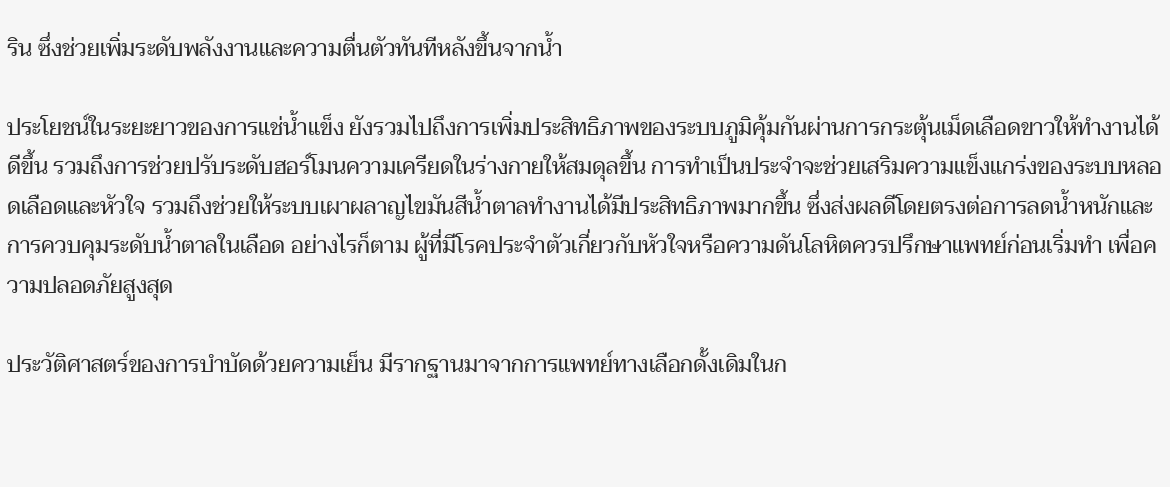ริน ซึ่งช่วยเพิ่มระดับพลังงานและความตื่นตัวทันทีหลังขึ้นจากน้ำ

ประโยชน์ในระยะยาวของการแช่น้ำแข็ง ยังรวมไปถึงการเพิ่มประสิทธิภาพของระบบภูมิคุ้มกันผ่านการกระตุ้นเม็ดเลือดขาวให้ทำงานได้ดีขึ้น รวมถึงการช่วยปรับระดับฮอร์โมนความเครียดในร่างกายให้สมดุลขึ้น การทำเป็นประจำจะช่วยเสริมความแข็งแกร่งของระบบหลอดเลือดและหัวใจ รวมถึงช่วยให้ระบบเผาผลาญไขมันสีน้ำตาลทำงานได้มีประสิทธิภาพมากขึ้น ซึ่งส่งผลดีโดยตรงต่อการลดน้ำหนักและการควบคุมระดับน้ำตาลในเลือด อย่างไรก็ตาม ผู้ที่มีโรคประจำตัวเกี่ยวกับหัวใจหรือความดันโลหิตควรปรึกษาแพทย์ก่อนเริ่มทำ เพื่อความปลอดภัยสูงสุด

ประวัติศาสตร์ของการบำบัดด้วยความเย็น มีรากฐานมาจากการแพทย์ทางเลือกดั้งเดิมในก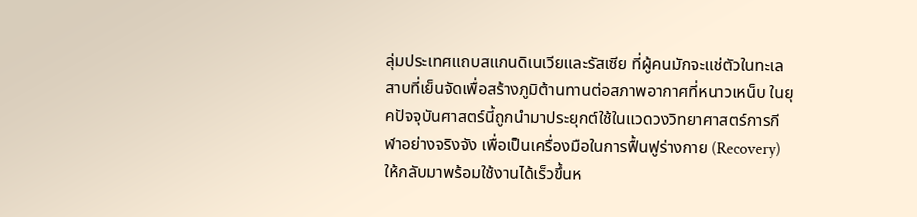ลุ่มประเทศแถบสแกนดิเนเวียและรัสเซีย ที่ผู้คนมักจะแช่ตัวในทะเลสาบที่เย็นจัดเพื่อสร้างภูมิต้านทานต่อสภาพอากาศที่หนาวเหน็บ ในยุคปัจจุบันศาสตร์นี้ถูกนำมาประยุกต์ใช้ในแวดวงวิทยาศาสตร์การกีฬาอย่างจริงจัง เพื่อเป็นเครื่องมือในการฟื้นฟูร่างกาย (Recovery) ให้กลับมาพร้อมใช้งานได้เร็วขึ้นห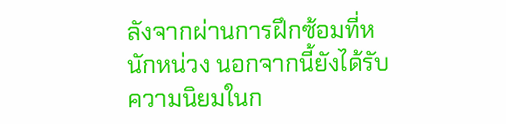ลังจากผ่านการฝึกซ้อมที่หนักหน่วง นอกจากนี้ยังได้รับความนิยมในก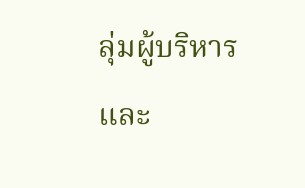ลุ่มผู้บริหารและ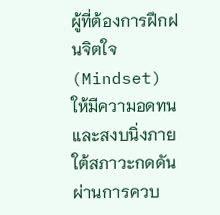ผู้ที่ต้องการฝึกฝนจิตใจ (Mindset) ให้มีความอดทนและสงบนิ่งภายใต้สภาวะกดดันผ่านการควบ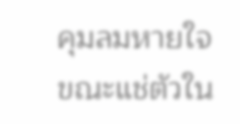คุมลมหายใจขณะแช่ตัวใน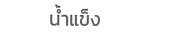น้ำแข็ง